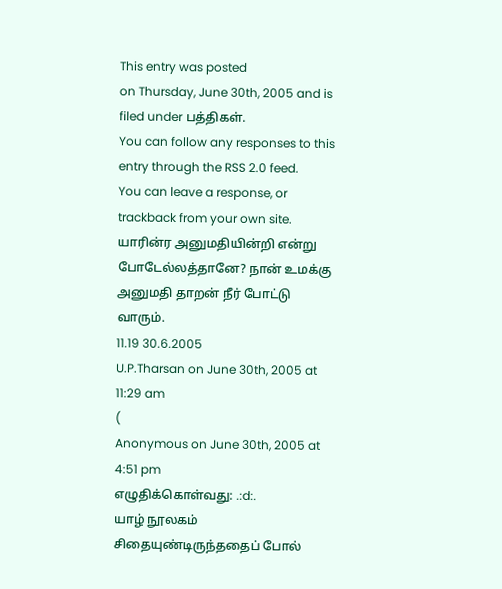This entry was posted
on Thursday, June 30th, 2005 and is filed under பத்திகள்.
You can follow any responses to this entry through the RSS 2.0 feed.
You can leave a response, or trackback from your own site.
யாரின்ர அனுமதியின்றி என்று போடேல்லத்தானே? நான் உமக்கு அனுமதி தாறன் நீர் போட்டு வாரும்.
11.19 30.6.2005
U.P.Tharsan on June 30th, 2005 at 11:29 am
(
Anonymous on June 30th, 2005 at 4:51 pm
எழுதிக்கொள்வது: .:d:.
யாழ் நூலகம் சிதையுண்டிருந்ததைப் போல்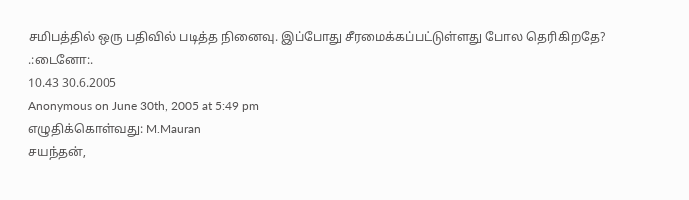சமிபத்தில் ஒரு பதிவில் படித்த நினைவு. இப்போது சீரமைக்கப்பட்டுள்ளது போல தெரிகிறதே?
.:டைனோ:.
10.43 30.6.2005
Anonymous on June 30th, 2005 at 5:49 pm
எழுதிக்கொள்வது: M.Mauran
சயந்தன்,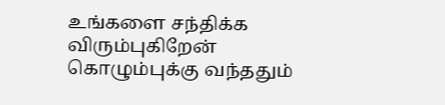உங்களை சந்திக்க விரும்புகிறேன் கொழும்புக்கு வந்ததும்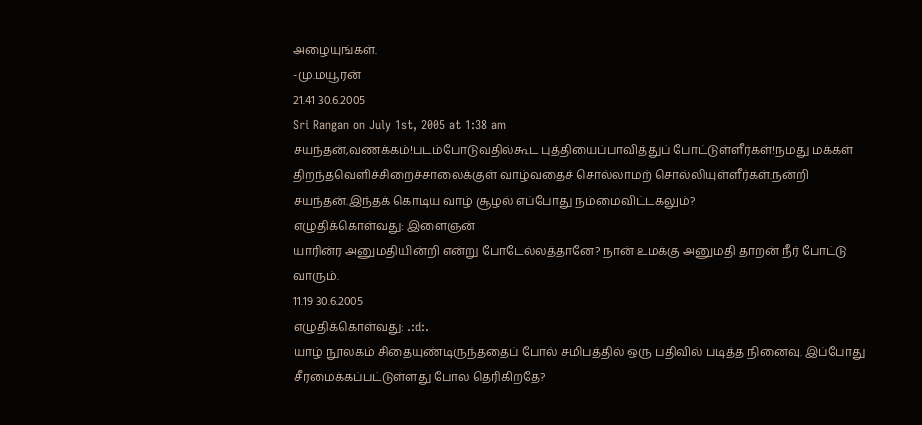அழையுங்கள்.
-மு.மயூரன்
21.41 30.6.2005
Sri Rangan on July 1st, 2005 at 1:38 am
சயந்தன்,வணக்கம்!படம்போடுவதில்கூட புத்தியைப்பாவித்துப் போட்டுள்ளீர்கள்!நமது மக்கள் திறந்தவெளிச்சிறைச்சாலைக்குள் வாழ்வதைச் சொல்லாமற் சொல்லியுள்ளீர்கள்.நன்றி சயந்தன்.இந்தக் கொடிய வாழ் சூழல் எப்போது நம்மைவிட்டகலும்?
எழுதிக்கொள்வது: இளைஞன்
யாரின்ர அனுமதியின்றி என்று போடேல்லத்தானே? நான் உமக்கு அனுமதி தாறன் நீர் போட்டு வாரும்.
11.19 30.6.2005
எழுதிக்கொள்வது: .:d:.
யாழ் நூலகம் சிதையுண்டிருந்ததைப் போல் சமிபத்தில் ஒரு பதிவில் படித்த நினைவு. இப்போது
சீரமைக்கப்பட்டுள்ளது போல தெரிகிறதே?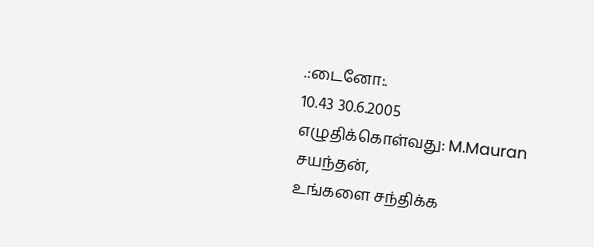.:டைனோ:.
10.43 30.6.2005
எழுதிக்கொள்வது: M.Mauran
சயந்தன்,
உங்களை சந்திக்க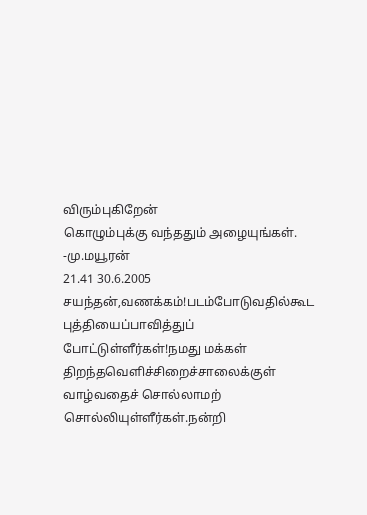விரும்புகிறேன்
கொழும்புக்கு வந்ததும் அழையுங்கள்.
-மு.மயூரன்
21.41 30.6.2005
சயந்தன்,வணக்கம்!படம்போடுவதில்கூட புத்தியைப்பாவித்துப் போட்டுள்ளீர்கள்!நமது மக்கள் திறந்தவெளிச்சிறைச்சாலைக்குள் வாழ்வதைச் சொல்லாமற் சொல்லியுள்ளீர்கள்.நன்றி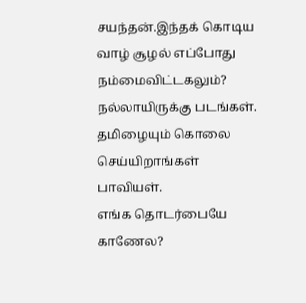சயந்தன்.இந்தக் கொடிய வாழ் சூழல் எப்போது நம்மைவிட்டகலும்?
நல்லாயிருக்கு படங்கள்.
தமிழையும் கொலை செய்யிறாங்கள் பாவியள்.
எங்க தொடர்பையே காணேல?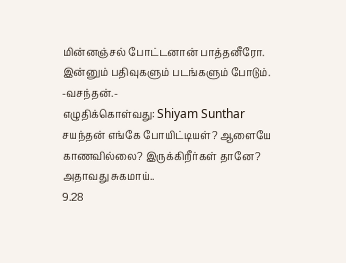மின்னஞ்சல் போட்டனான் பாத்தனீரோ.
இன்னும் பதிவுகளும் படங்களும் போடும்.
-வசந்தன்.-
எழுதிக்கொள்வது: Shiyam Sunthar
சயந்தன் எங்கே போயிட்டியள்? ஆளையே காணவில்லை? இருக்கிறீர்கள் தானே? அதாவது சுகமாய்..
9.28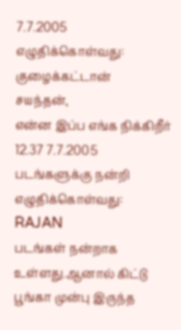7.7.2005
எழுதிக்கொள்வது: குழைக்கட்டான்
சயந்தன்,
என்ன இப்ப எங்க நிக்கிறீர்
12.37 7.7.2005
படங்களுக்கு நன்றி
எழுதிக்கொள்வது: RAJAN
படங்கள் நன்றாக உள்ளது.ஆனால் கிட்டு பூங்கா முன்பு இருந்த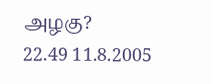அழகு?
22.49 11.8.2005